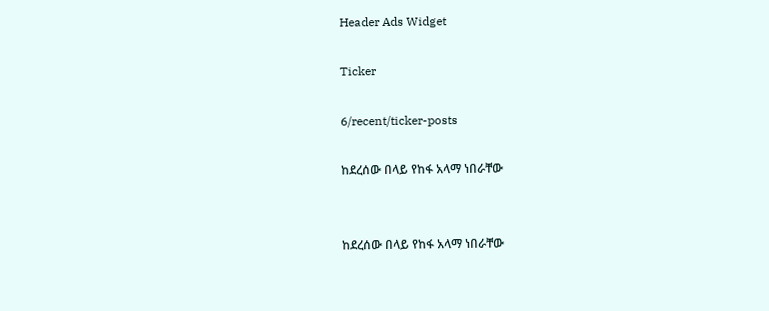Header Ads Widget

Ticker

6/recent/ticker-posts

ከደረሰው በላይ የከፋ አላማ ነበራቸው


ከደረሰው በላይ የከፋ አላማ ነበራቸው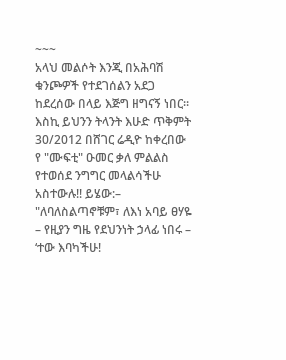~~~
አላህ መልሶት እንጂ በአሕባሽ ቁንጮዎች የተደገሰልን አደጋ ከደረሰው በላይ እጅግ ዘግናኝ ነበር። እስኪ ይህንን ትላንት እሁድ ጥቅምት 30/2012 በሸገር ሬዲዮ ከቀረበው የ "ሙፍቲ" ዑመር ቃለ ምልልስ የተወሰደ ንግግር መላልሳችሁ አስተውሉ!! ይሄው:–
"ለባለስልጣኖቹም፣ ለእነ አባይ ፀሃዬ – የዚያን ግዜ የደህንነት ኃላፊ ነበሩ –
‘ተው እባካችሁ!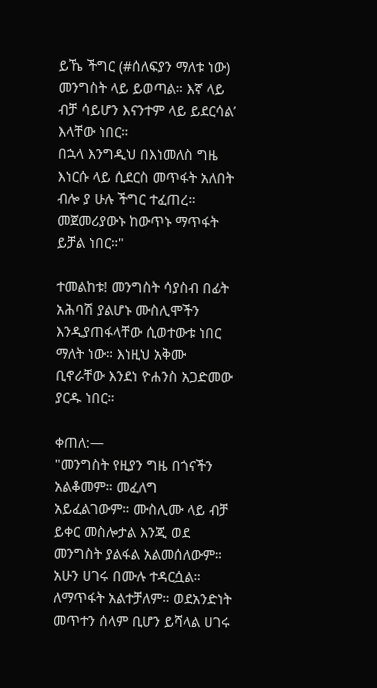ይኼ ችግር (#ሰለፍያን ማለቱ ነው) መንግስት ላይ ይወጣል። እኛ ላይ ብቻ ሳይሆን እናንተም ላይ ይደርሳል’ እላቸው ነበር።
በኋላ እንግዲህ በእነመለስ ግዜ እነርሱ ላይ ሲደርስ መጥፋት አለበት ብሎ ያ ሁሉ ችግር ተፈጠረ። መጀመሪያውኑ ከውጥኑ ማጥፋት ይቻል ነበር።"

ተመልከቱ! መንግስት ሳያስብ በፊት አሕባሽ ያልሆኑ ሙስሊሞችን እንዲያጠፋላቸው ሲወተውቱ ነበር ማለት ነው። እነዚህ አቅሙ ቢኖራቸው እንደነ ዮሐንስ አጋድመው ያርዱ ነበር።

ቀጠለ:—
"መንግስት የዚያን ግዜ በጎናችን አልቆመም። መፈለግ አይፈልገውም። ሙስሊሙ ላይ ብቻ ይቀር መስሎታል እንጂ ወደ መንግስት ያልፋል አልመሰለውም። አሁን ሀገሩ በሙሉ ተዳርሷል። ለማጥፋት አልተቻለም። ወደአንድነት መጥተን ሰላም ቢሆን ይሻላል ሀገሩ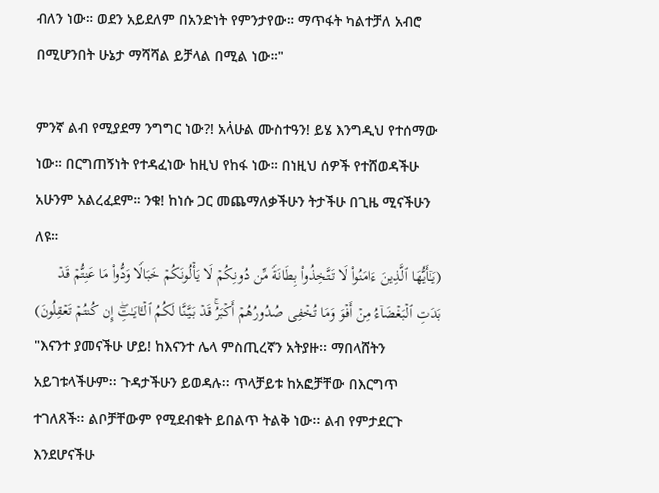ብለን ነው። ወደን አይደለም በአንድነት የምንታየው። ማጥፋት ካልተቻለ አብሮ በሚሆንበት ሁኔታ ማሻሻል ይቻላል በሚል ነው።"

ምንኛ ልብ የሚያደማ ንግግር ነው?! አላ፞ሁል ሙስተዓን! ይሄ እንግዲህ የተሰማው ነው። በርግጠኝነት የተዳፈነው ከዚህ የከፋ ነው። በነዚህ ሰዎች የተሸወዳችሁ አሁንም አልረፈደም። ንቁ! ከነሱ ጋር መጨማለቃችሁን ትታችሁ በጊዜ ሚናችሁን ለዩ።
(یَـٰۤأَیُّهَا ٱلَّذِینَ ءَامَنُوا۟ لَا تَتَّخِذُوا۟ بِطَانَةࣰ مِّن دُونِكُمۡ لَا یَأۡلُونَكُمۡ خَبَالࣰا وَدُّوا۟ مَا عَنِتُّمۡ قَدۡ بَدَتِ ٱلۡبَغۡضَاۤءُ مِنۡ أَفۡوَ وَمَا تُخۡفِی صُدُورُهُمۡ أَكۡبَرُۚ قَدۡ بَیَّنَّا لَكُمُ ٱلۡـَٔایَـٰتِۖ إِن كُنتُمۡ تَعۡقِلُونَ)
"እናንተ ያመናችሁ ሆይ! ከእናንተ ሌላ ምስጢረኛን አትያዙ፡፡ ማበላሸትን አይገቱላችሁም፡፡ ጉዳታችሁን ይወዳሉ፡፡ ጥላቻይቱ ከአፎቻቸው በእርግጥ ተገለጸች፡፡ ልቦቻቸውም የሚደብቁት ይበልጥ ትልቅ ነው፡፡ ልብ የምታደርጉ እንደሆናችሁ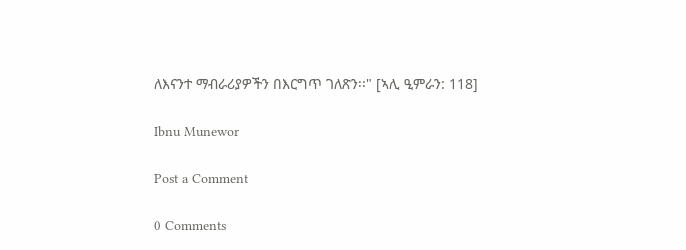ለእናንተ ማብራሪያዎችን በእርግጥ ገለጽን፡፡" [ኣሊ ዒምራን: 118]

Ibnu Munewor

Post a Comment

0 Comments